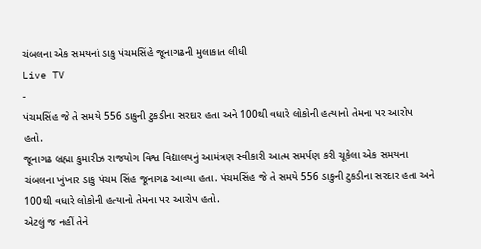ચંબલના એક સમયનાં ડાકુ પંચમસિંહે જૂનાગઢની મુલાકાત લીધી
Live TV
-
પંચમસિંહ જે તે સમયે 556 ડાકુની ટુકડીના સરદાર હતા અને 100થી વધારે લોકોની હત્યાનો તેમના પર આરોપ હતો.
જૂનાગઢ બ્રહ્મા કુમારીઝ રાજયોગ વિશ્વ વિદ્યાલયનું આમંત્રણ સ્વીકારી આત્મ સમર્પણ કરી ચૂકેલા એક સમયના ચંબલના ખુંખાર ડાકુ પંચમ સિંહ જૂનાગઢ આવ્યા હતા. પંચમસિંહ જે તે સમયે 556 ડાકુની ટુકડીના સરદાર હતા અને 100થી વધારે લોકોની હત્યાનો તેમના પર આરોપ હતો.
એટલું જ નહીં તેને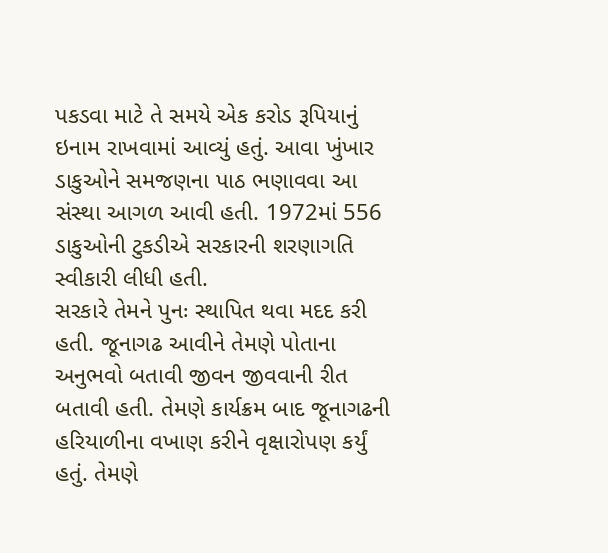પકડવા માટે તે સમયે એક કરોડ રૂપિયાનું ઇનામ રાખવામાં આવ્યું હતું. આવા ખુંખાર ડાકુઓને સમજણના પાઠ ભણાવવા આ સંસ્થા આગળ આવી હતી. 1972માં 556 ડાકુઓની ટુકડીએ સરકારની શરણાગતિ સ્વીકારી લીધી હતી.
સરકારે તેમને પુનઃ સ્થાપિત થવા મદદ કરી હતી. જૂનાગઢ આવીને તેમણે પોતાના અનુભવો બતાવી જીવન જીવવાની રીત બતાવી હતી. તેમણે કાર્યક્રમ બાદ જૂનાગઢની હરિયાળીના વખાણ કરીને વૃક્ષારોપણ કર્યું હતું. તેમણે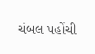ચંબલ પહોંચી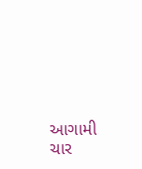આગામી ચાર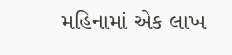મહિનામાં એક લાખ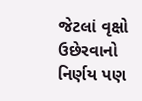જેટલાં વૃક્ષો ઉછેરવાનો નિર્ણય પણ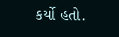કર્યો હતો.